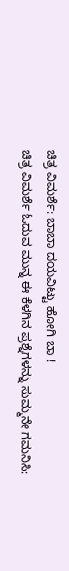ಚಿತ್ರ ವಿಮರ್ಶೆ: ಬಾಬಾ ದಯವಿಟ್ಟು ಹೋಗಿ ಬಾ !
ಚಿತ್ರ ವಿಮರ್ಶೆ ಓದುವ ಮುನ್ನ ಈ ಕೆಳಗಿನ ಪ್ರಶ್ನೆಗಳನ್ನು ಸುಮ್ಮನೇ ಗಮನಿಸಿ: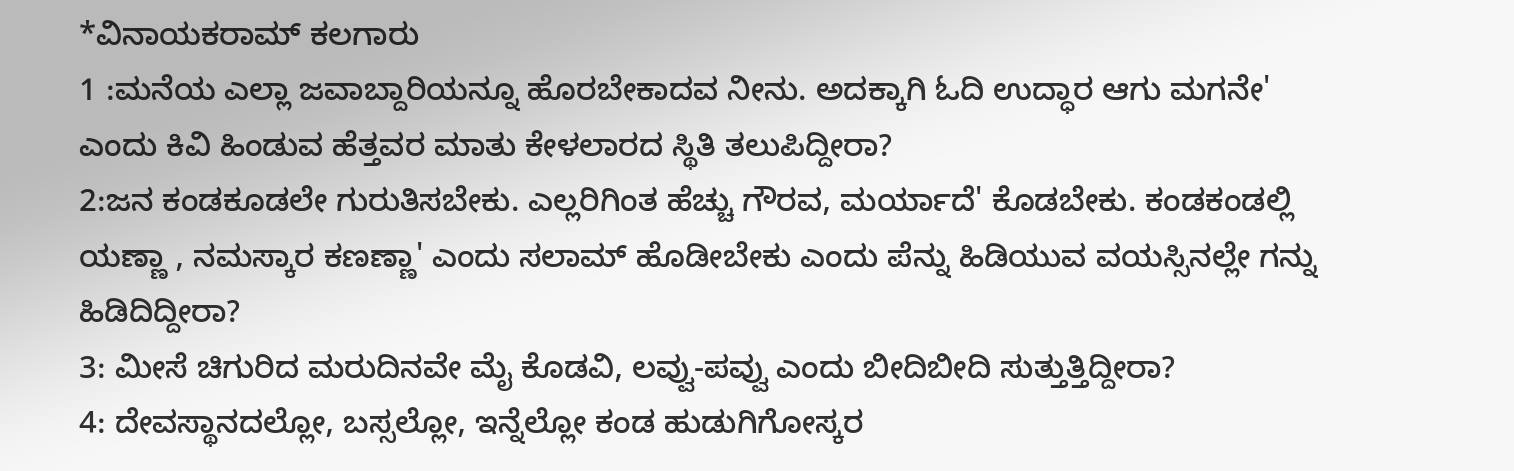*ವಿನಾಯಕರಾಮ್ ಕಲಗಾರು
1 :ಮನೆಯ ಎಲ್ಲಾ ಜವಾಬ್ದಾರಿಯನ್ನೂ ಹೊರಬೇಕಾದವ ನೀನು. ಅದಕ್ಕಾಗಿ ಓದಿ ಉದ್ಧಾರ ಆಗು ಮಗನೇ' ಎಂದು ಕಿವಿ ಹಿಂಡುವ ಹೆತ್ತವರ ಮಾತು ಕೇಳಲಾರದ ಸ್ಥಿತಿ ತಲುಪಿದ್ದೀರಾ?
2:ಜನ ಕಂಡಕೂಡಲೇ ಗುರುತಿಸಬೇಕು. ಎಲ್ಲರಿಗಿಂತ ಹೆಚ್ಚು ಗೌರವ, ಮರ್ಯಾದೆ' ಕೊಡಬೇಕು. ಕಂಡಕಂಡಲ್ಲಿ ಯಣ್ಣಾ , ನಮಸ್ಕಾರ ಕಣಣ್ಣಾ' ಎಂದು ಸಲಾಮ್ ಹೊಡೀಬೇಕು ಎಂದು ಪೆನ್ನು ಹಿಡಿಯುವ ವಯಸ್ಸಿನಲ್ಲೇ ಗನ್ನು ಹಿಡಿದಿದ್ದೀರಾ?
3: ಮೀಸೆ ಚಿಗುರಿದ ಮರುದಿನವೇ ಮೈ ಕೊಡವಿ, ಲವ್ವು-ಪವ್ವು ಎಂದು ಬೀದಿಬೀದಿ ಸುತ್ತುತ್ತಿದ್ದೀರಾ?
4: ದೇವಸ್ಥಾನದಲ್ಲೋ, ಬಸ್ಸಲ್ಲೋ, ಇನ್ನೆಲ್ಲೋ ಕಂಡ ಹುಡುಗಿಗೋಸ್ಕರ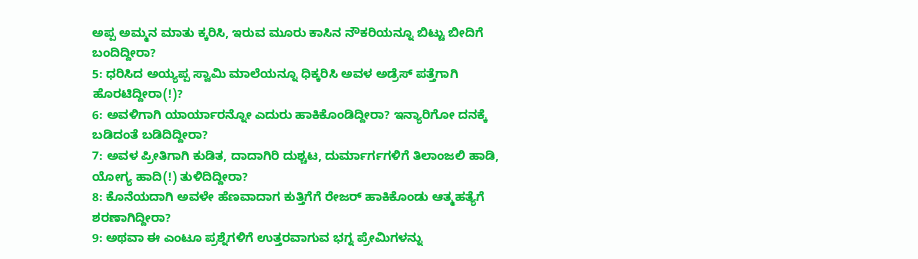ಅಪ್ಪ ಅಮ್ಮನ ಮಾತು ಕ್ಕರಿಸಿ, ಇರುವ ಮೂರು ಕಾಸಿನ ನೌಕರಿಯನ್ನೂ ಬಿಟ್ಟು ಬೀದಿಗೆ ಬಂದಿದ್ದೀರಾ?
5: ಧರಿಸಿದ ಅಯ್ಯಪ್ಪ ಸ್ವಾಮಿ ಮಾಲೆಯನ್ನೂ ಧಿಕ್ಕರಿಸಿ ಅವಳ ಅಡ್ರೆಸ್ ಪತ್ತೆಗಾಗಿ ಹೊರಟಿದ್ದೀರಾ(!)?
6: ಅವಳಿಗಾಗಿ ಯಾರ್ಯಾರನ್ನೋ ಎದುರು ಹಾಕಿಕೊಂಡಿದ್ದೀರಾ? ಇನ್ಯಾರಿಗೋ ದನಕ್ಕೆ ಬಡಿದಂತೆ ಬಡಿದಿದ್ದೀರಾ?
7: ಅವಳ ಪ್ರೀತಿಗಾಗಿ ಕುಡಿತ, ದಾದಾಗಿರಿ ದುಶ್ಚಟ, ದುರ್ಮಾರ್ಗಗಳಿಗೆ ತಿಲಾಂಜಲಿ ಹಾಡಿ, ಯೋಗ್ಯ ಹಾದಿ(!) ತುಳಿದಿದ್ದೀರಾ?
8: ಕೊನೆಯದಾಗಿ ಅವಳೇ ಹೆಣವಾದಾಗ ಕುತ್ತಿಗೆಗೆ ರೇಜರ್ ಹಾಕಿಕೊಂಡು ಆತ್ಮಹತ್ಯೆಗೆ ಶರಣಾಗಿದ್ದೀರಾ?
9: ಅಥವಾ ಈ ಎಂಟೂ ಪ್ರಶ್ನೆಗಳಿಗೆ ಉತ್ತರವಾಗುವ ಭಗ್ನ ಪ್ರೇಮಿಗಳನ್ನು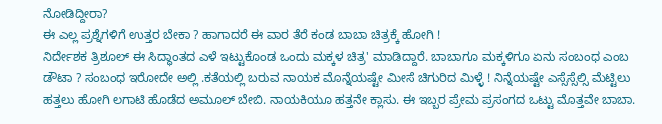ನೋಡಿದ್ದೀರಾ?
ಈ ಎಲ್ಲ ಪ್ರಶ್ನೆಗಳಿಗೆ ಉತ್ತರ ಬೇಕಾ ? ಹಾಗಾದರೆ ಈ ವಾರ ತೆರೆ ಕಂಡ ಬಾಬಾ ಚಿತ್ರಕ್ಕೆ ಹೋಗಿ !
ನಿರ್ದೇಶಕ ತ್ರಿಶೂಲ್ ಈ ಸಿದ್ಧಾಂತದ ಎಳೆ ಇಟ್ಟುಕೊಂಡ ಒಂದು ಮಕ್ಕಳ ಚಿತ್ರ' ಮಾಡಿದ್ದಾರೆ. ಬಾಬಾಗೂ ಮಕ್ಕಳಿಗೂ ಏನು ಸಂಬಂಧ ಎಂಬ ಡೌಟಾ ? ಸಂಬಂಧ ಇರೋದೇ ಅಲ್ಲಿ .ಕತೆಯಲ್ಲಿ ಬರುವ ನಾಯಕ ಮೊನ್ನೆಯಷ್ಟೇ ಮೀಸೆ ಚಿಗುರಿದ ಮಿಳ್ಳೆ ! ನಿನ್ನೆಯಷ್ಟೇ ಎಸ್ಸೆಸ್ಸೆಲ್ಸಿ ಮೆಟ್ಟಿಲು ಹತ್ತಲು ಹೋಗಿ ಲಗಾಟಿ ಹೊಡೆದ ಅಮೂಲ್ ಬೇಬಿ. ನಾಯಕಿಯೂ ಹತ್ತನೇ ಕ್ಲಾಸು. ಈ ಇಬ್ಬರ ಪ್ರೇಮ ಪ್ರಸಂಗದ ಒಟ್ಟು ಮೊತ್ತವೇ ಬಾಬಾ.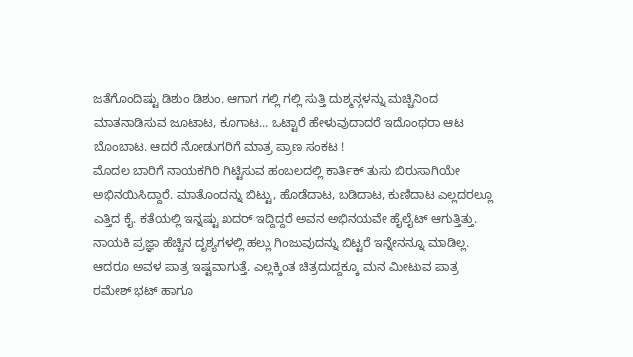ಜತೆಗೊಂದಿಷ್ಟು ಡಿಶುಂ ಡಿಶುಂ. ಆಗಾಗ ಗಲ್ಲಿ ಗಲ್ಲಿ ಸುತ್ತಿ ದುಶ್ಮನ್ಗಳನ್ನು ಮಚ್ಚಿನಿಂದ ಮಾತನಾಡಿಸುವ ಜೂಟಾಟ, ಕೂಗಾಟ... ಒಟ್ಟಾರೆ ಹೇಳುವುದಾದರೆ ಇದೊಂಥರಾ ಆಟ ಬೊಂಬಾಟ. ಆದರೆ ನೋಡುಗರಿಗೆ ಮಾತ್ರ ಪ್ರಾಣ ಸಂಕಟ !
ಮೊದಲ ಬಾರಿಗೆ ನಾಯಕಗಿರಿ ಗಿಟ್ಟಿಸುವ ಹಂಬಲದಲ್ಲಿ ಕಾರ್ತಿಕ್ ತುಸು ಬಿರುಸಾಗಿಯೇ ಅಭಿನಯಿಸಿದ್ದಾರೆ. ಮಾತೊಂದನ್ನು ಬಿಟ್ಟು, ಹೊಡೆದಾಟ, ಬಡಿದಾಟ, ಕುಣಿದಾಟ ಎಲ್ಲದರಲ್ಲೂ ಎತ್ತಿದ ಕೈ. ಕತೆಯಲ್ಲಿ ಇನ್ನಷ್ಟು ಖದರ್ ಇದ್ದಿದ್ದರೆ ಅವನ ಅಭಿನಯವೇ ಹೈಲೈಟ್ ಆಗುತ್ತಿತ್ತು. ನಾಯಕಿ ಪ್ರಜ್ಞಾ ಹೆಚ್ಚಿನ ದೃಶ್ಯಗಳಲ್ಲಿ ಹಲ್ಲು ಗಿಂಜುವುದನ್ನು ಬಿಟ್ಟರೆ ಇನ್ನೇನನ್ನೂ ಮಾಡಿಲ್ಲ. ಆದರೂ ಅವಳ ಪಾತ್ರ ಇಷ್ಟವಾಗುತ್ತೆ. ಎಲ್ಲಕ್ಕಿಂತ ಚಿತ್ರದುದ್ದಕ್ಕೂ ಮನ ಮೀಟುವ ಪಾತ್ರ ರಮೇಶ್ ಭಟ್ ಹಾಗೂ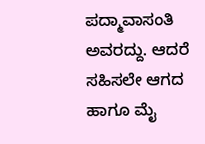ಪದ್ಮಾವಾಸಂತಿ ಅವರದ್ದು. ಆದರೆ ಸಹಿಸಲೇ ಆಗದ ಹಾಗೂ ಮೈ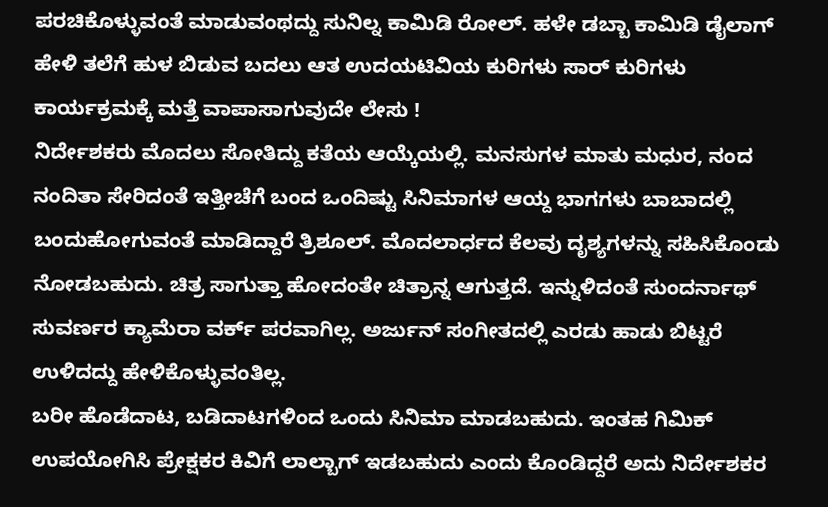ಪರಚಿಕೊಳ್ಳುವಂತೆ ಮಾಡುವಂಥದ್ದು ಸುನಿಲ್ನ ಕಾಮಿಡಿ ರೋಲ್. ಹಳೇ ಡಬ್ಬಾ ಕಾಮಿಡಿ ಡೈಲಾಗ್ ಹೇಳಿ ತಲೆಗೆ ಹುಳ ಬಿಡುವ ಬದಲು ಆತ ಉದಯಟಿವಿಯ ಕುರಿಗಳು ಸಾರ್ ಕುರಿಗಳು ಕಾರ್ಯಕ್ರಮಕ್ಕೆ ಮತ್ತೆ ವಾಪಾಸಾಗುವುದೇ ಲೇಸು !
ನಿರ್ದೇಶಕರು ಮೊದಲು ಸೋತಿದ್ದು ಕತೆಯ ಆಯ್ಕೆಯಲ್ಲಿ. ಮನಸುಗಳ ಮಾತು ಮಧುರ, ನಂದ ನಂದಿತಾ ಸೇರಿದಂತೆ ಇತ್ತೀಚೆಗೆ ಬಂದ ಒಂದಿಷ್ಟು ಸಿನಿಮಾಗಳ ಆಯ್ದ ಭಾಗಗಳು ಬಾಬಾದಲ್ಲಿ ಬಂದುಹೋಗುವಂತೆ ಮಾಡಿದ್ದಾರೆ ತ್ರಿಶೂಲ್. ಮೊದಲಾರ್ಧದ ಕೆಲವು ದೃಶ್ಯಗಳನ್ನು ಸಹಿಸಿಕೊಂಡು ನೋಡಬಹುದು. ಚಿತ್ರ ಸಾಗುತ್ತಾ ಹೋದಂತೇ ಚಿತ್ರಾನ್ನ ಆಗುತ್ತದೆ. ಇನ್ನುಳಿದಂತೆ ಸುಂದರ್ನಾಥ್ ಸುವರ್ಣರ ಕ್ಯಾಮೆರಾ ವರ್ಕ್ ಪರವಾಗಿಲ್ಲ. ಅರ್ಜುನ್ ಸಂಗೀತದಲ್ಲಿ ಎರಡು ಹಾಡು ಬಿಟ್ಟರೆ ಉಳಿದದ್ದು ಹೇಳಿಕೊಳ್ಳುವಂತಿಲ್ಲ.
ಬರೀ ಹೊಡೆದಾಟ, ಬಡಿದಾಟಗಳಿಂದ ಒಂದು ಸಿನಿಮಾ ಮಾಡಬಹುದು. ಇಂತಹ ಗಿಮಿಕ್ ಉಪಯೋಗಿಸಿ ಪ್ರೇಕ್ಷಕರ ಕಿವಿಗೆ ಲಾಲ್ಬಾಗ್ ಇಡಬಹುದು ಎಂದು ಕೊಂಡಿದ್ದರೆ ಅದು ನಿರ್ದೇಶಕರ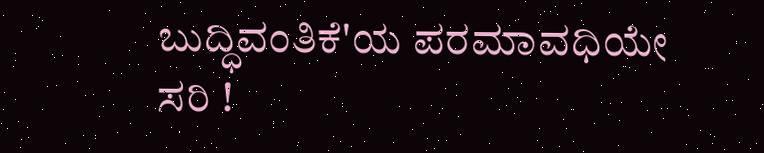ಬುದ್ಧಿವಂತಿಕೆ'ಯ ಪರಮಾವಧಿಯೇ ಸರಿ !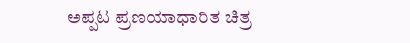ಅಪ್ಪಟ ಪ್ರಣಯಾಧಾರಿತ ಚಿತ್ರ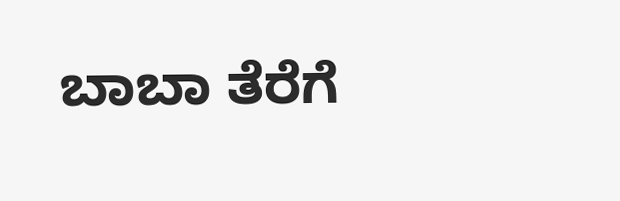ಬಾಬಾ ತೆರೆಗೆ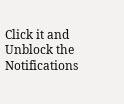Click it and Unblock the Notifications